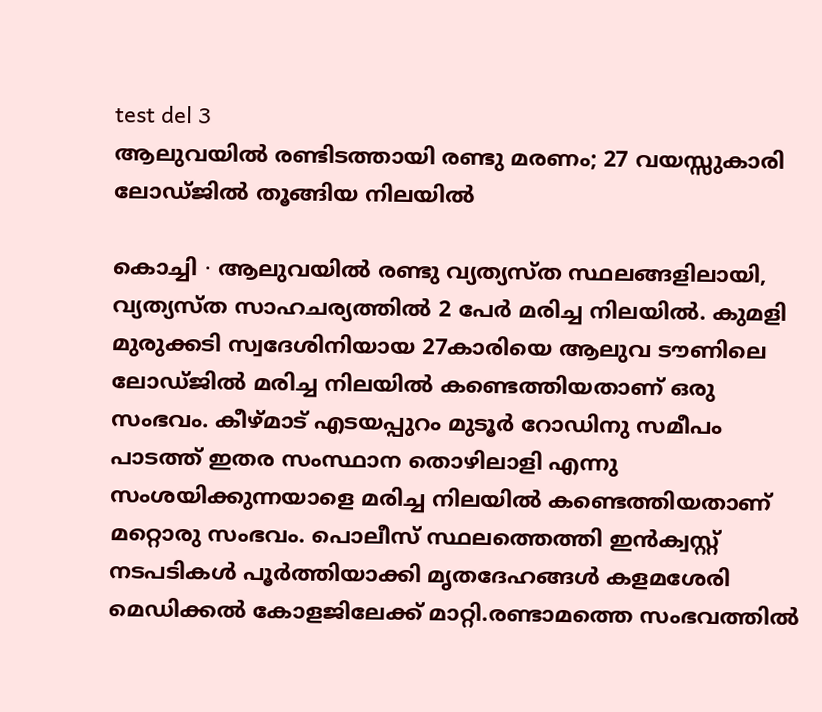test del 3
ആലുവയിൽ രണ്ടിടത്തായി രണ്ടു മരണം; 27 വയസ്സുകാരി ലോഡ്ജിൽ തൂങ്ങിയ നിലയിൽ

കൊച്ചി ∙ ആലുവയിൽ രണ്ടു വ്യത്യസ്ത സ്ഥലങ്ങളിലായി, വ്യത്യസ്ത സാഹചര്യത്തിൽ 2 പേർ മരിച്ച നിലയിൽ. കുമളി മുരുക്കടി സ്വദേശിനിയായ 27കാരിയെ ആലുവ ടൗണിലെ ലോഡ്ജിൽ മരിച്ച നിലയിൽ കണ്ടെത്തിയതാണ് ഒരു സംഭവം. കീഴ്മാട് എടയപ്പുറം മുടൂർ റോഡിനു സമീപം പാടത്ത് ഇതര സംസ്ഥാന തൊഴിലാളി എന്നു സംശയിക്കുന്നയാളെ മരിച്ച നിലയിൽ കണ്ടെത്തിയതാണ് മറ്റൊരു സംഭവം. പൊലീസ് സ്ഥലത്തെത്തി ഇൻക്വസ്റ്റ് നടപടികൾ പൂർത്തിയാക്കി മൃതദേഹങ്ങൾ കളമശേരി മെഡിക്കൽ കോളജിലേക്ക് മാറ്റി.രണ്ടാമത്തെ സംഭവത്തിൽ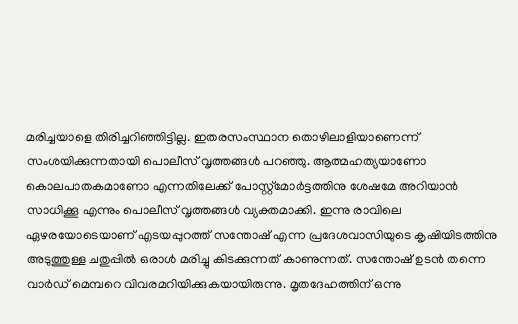മരിച്ചയാളെ തിരിച്ചറിഞ്ഞിട്ടില്ല. ഇതരസംസ്ഥാന തൊഴിലാളിയാണെന്ന് സംശയിക്കുന്നതായി പൊലീസ് വൃത്തങ്ങൾ പറഞ്ഞു. ആത്മഹത്യയാണോ കൊലപാതകമാണോ എന്നതിലേക്ക് പോസ്റ്റ്മോർട്ടത്തിനു ശേഷമേ അറിയാൻ സാധിക്കൂ എന്നും പൊലീസ് വൃത്തങ്ങൾ വ്യക്തമാക്കി. ഇന്നു രാവിലെ ഏഴരയോടെയാണ് എടയപ്പുറത്ത് സന്തോഷ് എന്ന പ്രദേശവാസിയുടെ കൃഷിയിടത്തിനു അടുത്തുള്ള ചതുപ്പിൽ ഒരാൾ മരിച്ചു കിടക്കുന്നത് കാണുന്നത്. സന്തോഷ് ഉടൻ തന്നെ വാർഡ് മെമ്പറെ വിവരമറിയിക്കുകയായിരുന്നു. മൃതദേഹത്തിന് ഒന്നു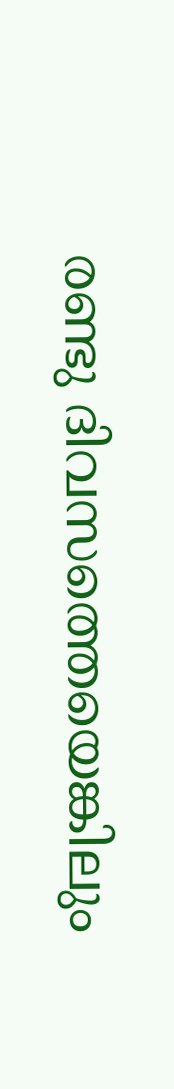രണ്ടു ദിവസത്തെയെങ്കിലും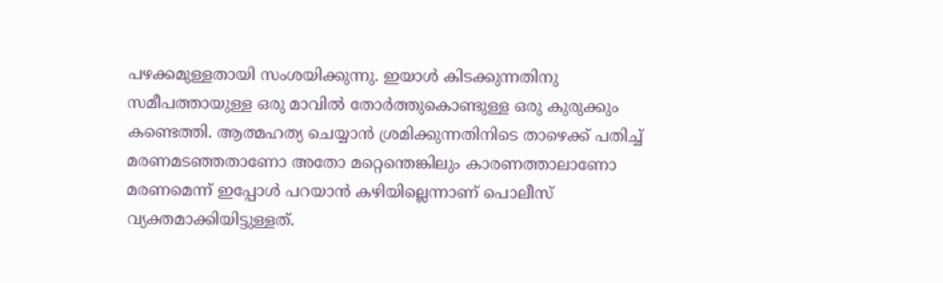പഴക്കമുള്ളതായി സംശയിക്കുന്നു. ഇയാൾ കിടക്കുന്നതിനു സമീപത്തായുള്ള ഒരു മാവിൽ തോർത്തുകൊണ്ടുള്ള ഒരു കുരുക്കും കണ്ടെത്തി. ആത്മഹത്യ ചെയ്യാൻ ശ്രമിക്കുന്നതിനിടെ താഴെക്ക് പതിച്ച് മരണമടഞ്ഞതാണോ അതോ മറ്റെന്തെങ്കിലും കാരണത്താലാണോ മരണമെന്ന് ഇപ്പോൾ പറയാൻ കഴിയില്ലെന്നാണ് പൊലീസ് വ്യക്തമാക്കിയിട്ടുള്ളത്.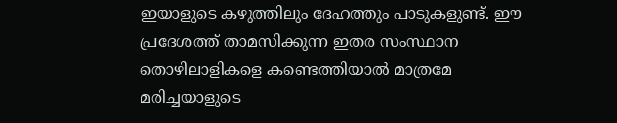ഇയാളുടെ കഴുത്തിലും ദേഹത്തും പാടുകളുണ്ട്. ഈ പ്രദേശത്ത് താമസിക്കുന്ന ഇതര സംസ്ഥാന തൊഴിലാളികളെ കണ്ടെത്തിയാൽ മാത്രമേ മരിച്ചയാളുടെ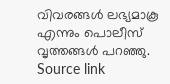വിവരങ്ങൾ ലഭ്യമാകൂ എന്നും പൊലീസ് വൃത്തങ്ങൾ പറഞ്ഞു.
Source link